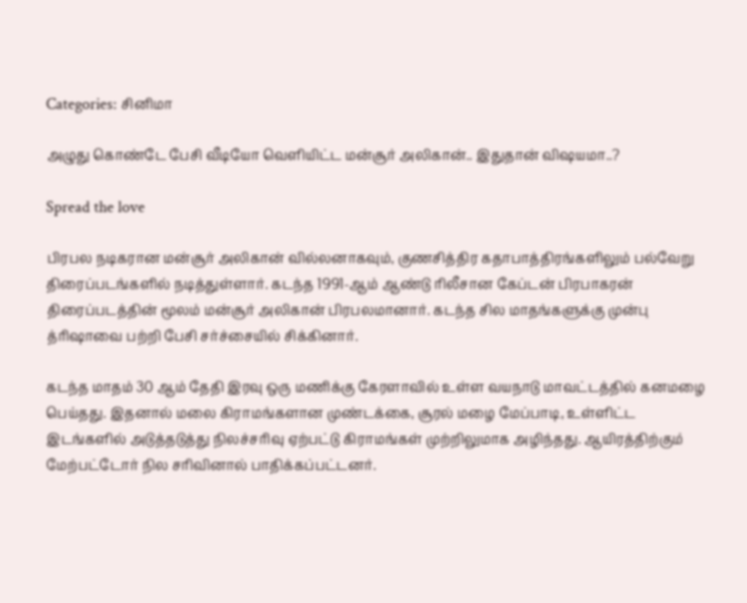Categories: சினிமா

அழுது கொண்டே பேசி வீடியோ வெளியிட்ட மன்சூர் அலிகான்.. இதுதான் விஷயமா..?

Spread the love

பிரபல நடிகரான மன்சூர் அலிகான் வில்லனாகவும், குணசித்திர கதாபாத்திரங்களிலும் பல்வேறு திரைப்படங்களில் நடித்துள்ளார். கடந்த 1991-ஆம் ஆண்டு ரிலீசான கேப்டன் பிரபாகரன் திரைப்படத்தின் மூலம் மன்சூர் அலிகான் பிரபலமானார். கடந்த சில மாதங்களுக்கு முன்பு த்ரிஷாவை பற்றி பேசி சர்ச்சையில் சிக்கினார்.

கடந்த மாதம் 30 ஆம் தேதி இரவு ஒரு மணிக்கு கேரளாவில் உள்ள வயநாடு மாவட்டத்தில் கனமழை பெய்தது. இதனால் மலை கிராமங்களான முண்டக்கை, சூரல் மழை மேப்பாடி, உள்ளிட்ட இடங்களில் அடுத்தடுத்து நிலச்சரிவு ஏற்பட்டு கிராமங்கள் முற்றிலுமாக அழிந்தது. ஆயிரத்திற்கும் மேற்பட்டோர் நில சரிவினால் பாதிக்கப்பட்டனர்.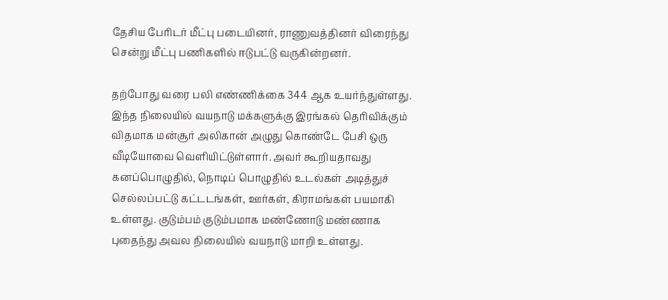தேசிய பேரிடர் மீட்பு படையினர், ராணுவத்தினர் விரைந்து சென்று மீட்பு பணிகளில் ஈடுபட்டு வருகின்றனர்.

தற்போது வரை பலி எண்ணிக்கை 344 ஆக உயர்ந்துள்ளது. இந்த நிலையில் வயநாடு மக்களுக்கு இரங்கல் தெரிவிக்கும் விதமாக மன்சூர் அலிகான் அழுது கொண்டே பேசி ஒரு வீடியோவை வெளியிட்டுள்ளார். அவர் கூறியதாவது கனப்பொழுதில், நொடிப் பொழுதில் உடல்கள் அடித்துச் செல்லப்பட்டு கட்டடங்கள், ஊர்கள், கிராமங்கள் பயமாகி உள்ளது. குடும்பம் குடும்பமாக மண்ணோடு மண்ணாக புதைந்து அவல நிலையில் வயநாடு மாறி உள்ளது.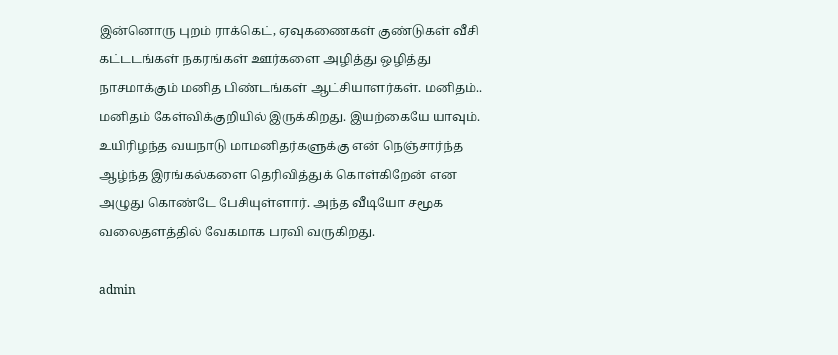இன்னொரு புறம் ராக்கெட், ஏவுகணைகள் குண்டுகள் வீசி கட்டடங்கள் நகரங்கள் ஊர்களை அழித்து ஒழித்து நாசமாக்கும் மனித பிண்டங்கள் ஆட்சியாளர்கள். மனிதம்.. மனிதம் கேள்விக்குறியில் இருக்கிறது. இயற்கையே யாவும். உயிரிழந்த வயநாடு மாமனிதர்களுக்கு என் நெஞ்சார்ந்த ஆழ்ந்த இரங்கல்களை தெரிவித்துக் கொள்கிறேன் என அழுது கொண்டே பேசியுள்ளார். அந்த வீடியோ சமூக வலைதளத்தில் வேகமாக பரவி வருகிறது.

admin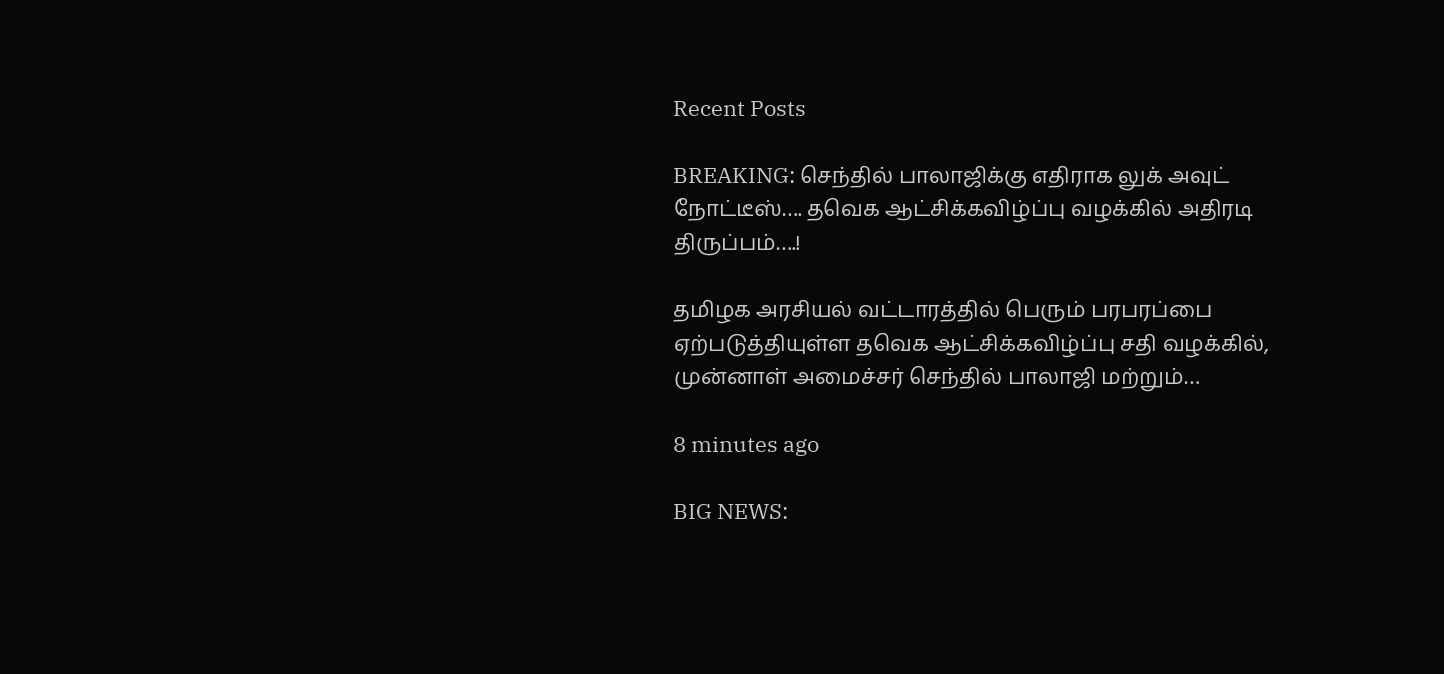Recent Posts

BREAKING: செந்தில் பாலாஜிக்கு எதிராக லுக் அவுட் நோட்டீஸ்…. தவெக ஆட்சிக்கவிழ்ப்பு வழக்கில் அதிரடி திருப்பம்….!

தமிழக அரசியல் வட்டாரத்தில் பெரும் பரபரப்பை ஏற்படுத்தியுள்ள தவெக ஆட்சிக்கவிழ்ப்பு சதி வழக்கில், முன்னாள் அமைச்சர் செந்தில் பாலாஜி மற்றும்…

8 minutes ago

BIG NEWS: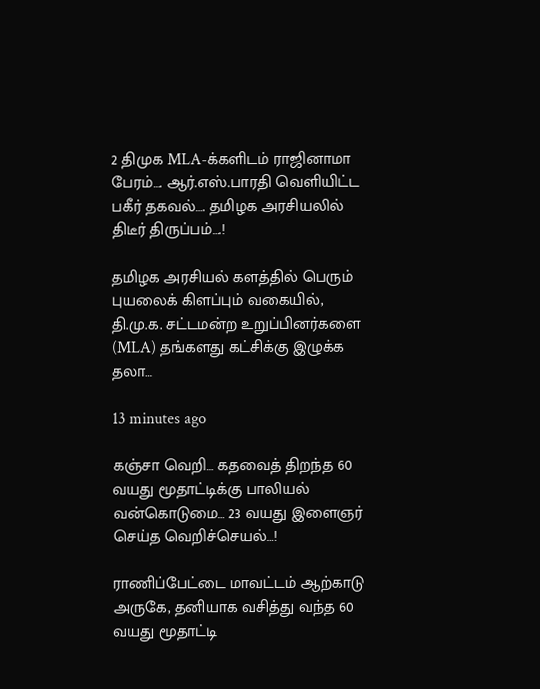2 திமுக MLA-க்களிடம் ராஜினாமா பேரம்…. ஆர்.எஸ்.பாரதி வெளியிட்ட பகீர் தகவல்…. தமிழக அரசியலில் திடீர் திருப்பம்….!

தமிழக அரசியல் களத்தில் பெரும் புயலைக் கிளப்பும் வகையில், தி.மு.க. சட்டமன்ற உறுப்பினர்களை (MLA) தங்களது கட்சிக்கு இழுக்க தலா…

13 minutes ago

கஞ்சா வெறி… கதவைத் திறந்த 60 வயது மூதாட்டிக்கு பாலியல் வன்கொடுமை… 23 வயது இளைஞர் செய்த வெறிச்செயல்…!

ராணிப்பேட்டை மாவட்டம் ஆற்காடு அருகே, தனியாக வசித்து வந்த 60 வயது மூதாட்டி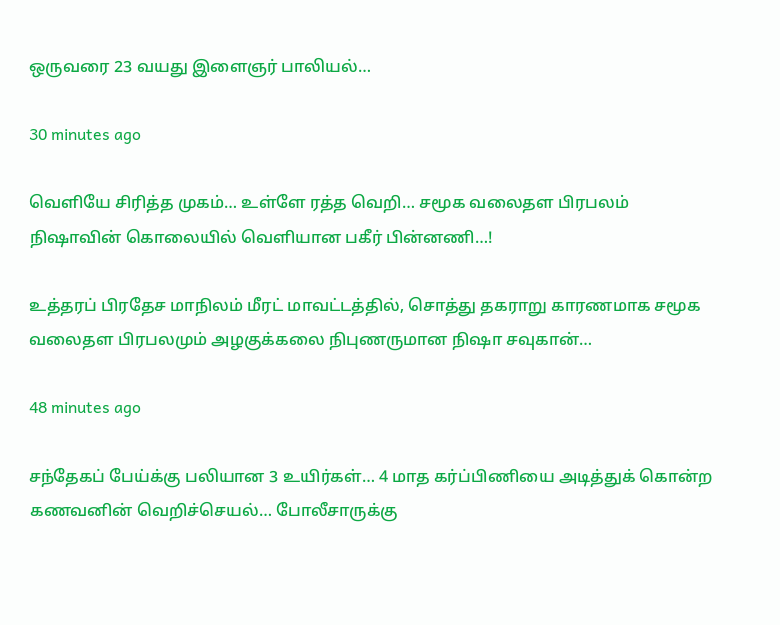ஒருவரை 23 வயது இளைஞர் பாலியல்…

30 minutes ago

வெளியே சிரித்த முகம்… உள்ளே ரத்த வெறி… சமூக வலைதள பிரபலம் நிஷாவின் கொலையில் வெளியான பகீர் பின்னணி…!

உத்தரப் பிரதேச மாநிலம் மீரட் மாவட்டத்தில், சொத்து தகராறு காரணமாக சமூக வலைதள பிரபலமும் அழகுக்கலை நிபுணருமான நிஷா சவுகான்…

48 minutes ago

சந்தேகப் பேய்க்கு பலியான 3 உயிர்கள்… 4 மாத கர்ப்பிணியை அடித்துக் கொன்ற கணவனின் வெறிச்செயல்… போலீசாருக்கு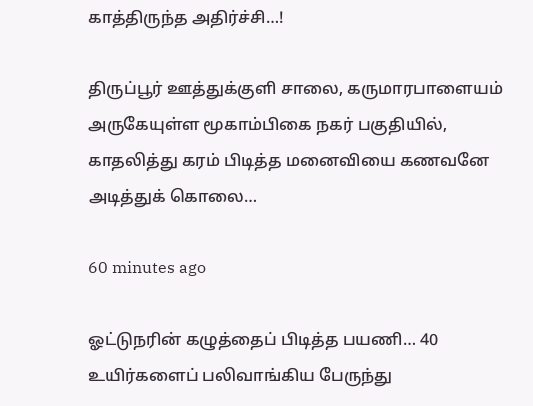காத்திருந்த அதிர்ச்சி…!

திருப்பூர் ஊத்துக்குளி சாலை, கருமாரபாளையம் அருகேயுள்ள மூகாம்பிகை நகர் பகுதியில், காதலித்து கரம் பிடித்த மனைவியை கணவனே அடித்துக் கொலை…

60 minutes ago

ஓட்டுநரின் கழுத்தைப் பிடித்த பயணி… 40 உயிர்களைப் பலிவாங்கிய பேருந்து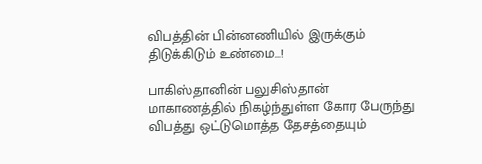விபத்தின் பின்னணியில் இருக்கும் திடுக்கிடும் உண்மை…!

பாகிஸ்தானின் பலுசிஸ்தான் மாகாணத்தில் நிகழ்ந்துள்ள கோர பேருந்து விபத்து ஒட்டுமொத்த தேசத்தையும்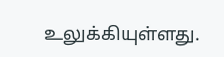உலுக்கியுள்ளது.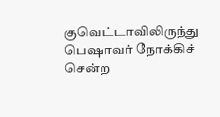குவெட்டாவிலிருந்து பெஷாவர் நோக்கிச் சென்ற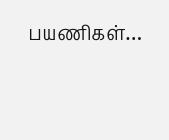பயணிகள்…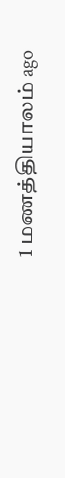1 மணத்தியாலம் ago